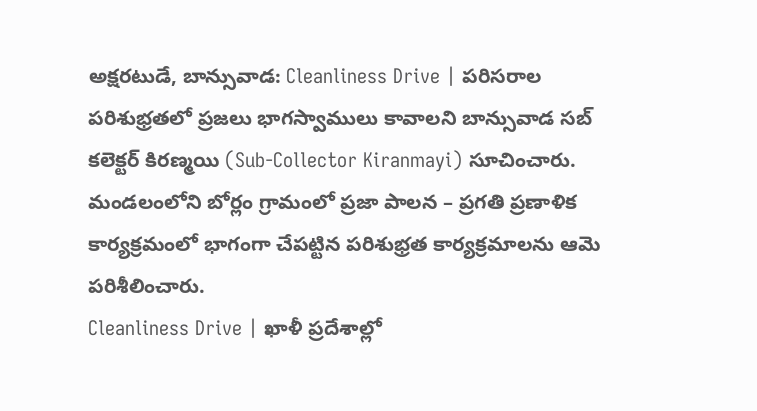అక్షరటుడే, బాన్సువాడ: Cleanliness Drive | పరిసరాల పరిశుభ్రతలో ప్రజలు భాగస్వాములు కావాలని బాన్సువాడ సబ్ కలెక్టర్ కిరణ్మయి (Sub-Collector Kiranmayi) సూచించారు. మండలంలోని బోర్లం గ్రామంలో ప్రజా పాలన – ప్రగతి ప్రణాళిక కార్యక్రమంలో భాగంగా చేపట్టిన పరిశుభ్రత కార్యక్రమాలను ఆమె పరిశీలించారు.
Cleanliness Drive | ఖాళీ ప్రదేశాల్లో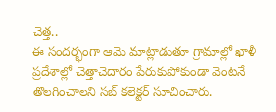చెత్త..
ఈ సందర్భంగా ఆమె మాట్లాడుతూ గ్రామాల్లో ఖాళీ ప్రదేశాల్లో చెత్తాచెదారం పేరుకుపోకుండా వెంటనే తొలగించాలని సబ్ కలెక్టర్ సూచించారు.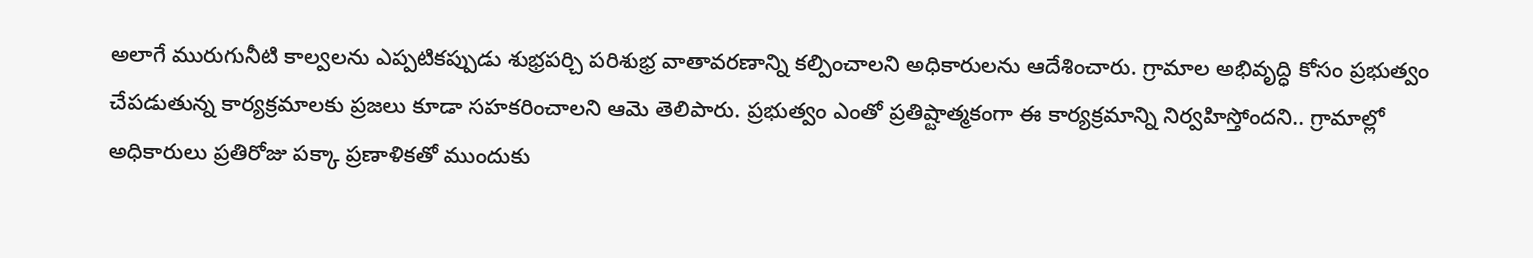అలాగే మురుగునీటి కాల్వలను ఎప్పటికప్పుడు శుభ్రపర్చి పరిశుభ్ర వాతావరణాన్ని కల్పించాలని అధికారులను ఆదేశించారు. గ్రామాల అభివృద్ధి కోసం ప్రభుత్వం చేపడుతున్న కార్యక్రమాలకు ప్రజలు కూడా సహకరించాలని ఆమె తెలిపారు. ప్రభుత్వం ఎంతో ప్రతిష్టాత్మకంగా ఈ కార్యక్రమాన్ని నిర్వహిస్తోందని.. గ్రామాల్లో అధికారులు ప్రతిరోజు పక్కా ప్రణాళికతో ముందుకు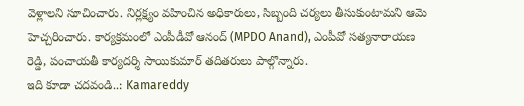వెళ్లాలని సూచించారు. నిర్లక్ష్యం వహించిన అధికారులు, సిబ్బంది చర్యలు తీసుకుంటామని ఆమె హెచ్చరించారు. కార్యక్రమంలో ఎంపీడీవో ఆనంద్ (MPDO Anand), ఎంపీవో సత్యనారాయణ రెడ్డి, పంచాయతీ కార్యదర్శి సాయికుమార్ తదితరులు పాల్గొన్నారు.
ఇది కూడా చదవండి..: Kamareddy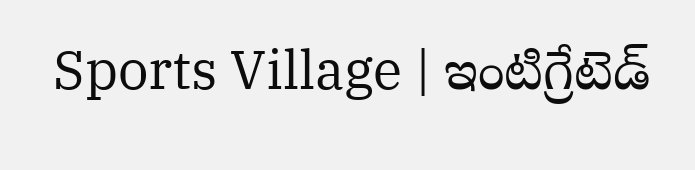Sports Village | ఇంటిగ్రేటెడ్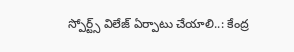స్పోర్ట్స్ విలేజ్ ఏర్పాటు చేయాలి..: కేంద్ర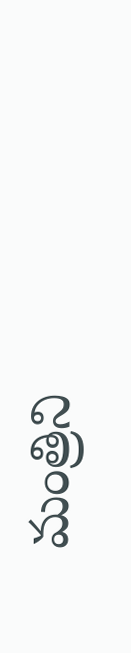మంత్రిని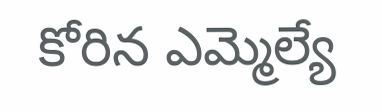కోరిన ఎమ్మెల్యే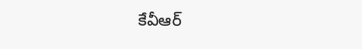కేవీఆర్